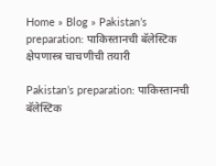Home » Blog » Pakistan’s preparation: पाकिस्तानची बॅलेस्टिक क्षेपणास्त्र चाचणीची तयारी

Pakistan’s preparation: पाकिस्तानची बॅलेस्टिक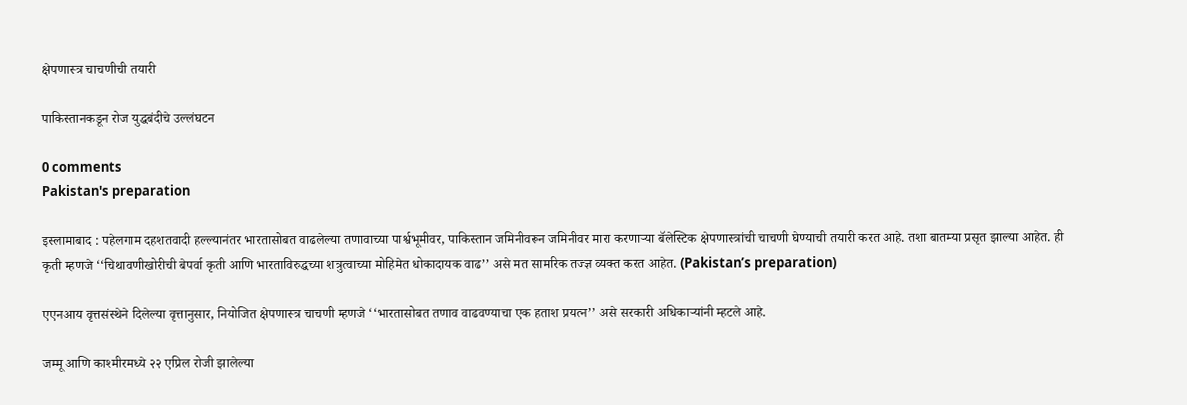क्षेपणास्त्र चाचणीची तयारी

पाकिस्तानकडून रोज युद्धबंदीचे उल्लंघटन

0 comments
Pakistan's preparation

इस्लामाबाद : पहेलगाम दहशतवादी हल्ल्यानंतर भारतासोबत वाढलेल्या तणावाच्या पार्श्वभूमीवर, पाकिस्तान जमिनीवरून जमिनीवर मारा करणाऱ्या बॅलेस्टिक क्षेपणास्त्रांची चाचणी घेण्याची तयारी करत आहे. तशा बातम्या प्रसृत झाल्या आहेत. ही कृती म्हणजे ‘‘चिथावणीखोरीची बेपर्वा कृती आणि भारताविरुद्धच्या शत्रुत्वाच्या मोहिमेत धोकादायक वाढ’’ असे मत सामरिक तज्ज्ञ व्यक्त करत आहेत. (Pakistan’s preparation)

एएनआय वृत्तसंस्थेने दिलेल्या वृत्तानुसार, नियोजित क्षेपणास्त्र चाचणी म्हणजे ‘‘भारतासोबत तणाव वाढवण्याचा एक हताश प्रयत्न’’ असे सरकारी अधिकाऱ्यांनी म्हटले आहे.

जम्मू आणि काश्मीरमध्ये २२ एप्रिल रोजी झालेल्या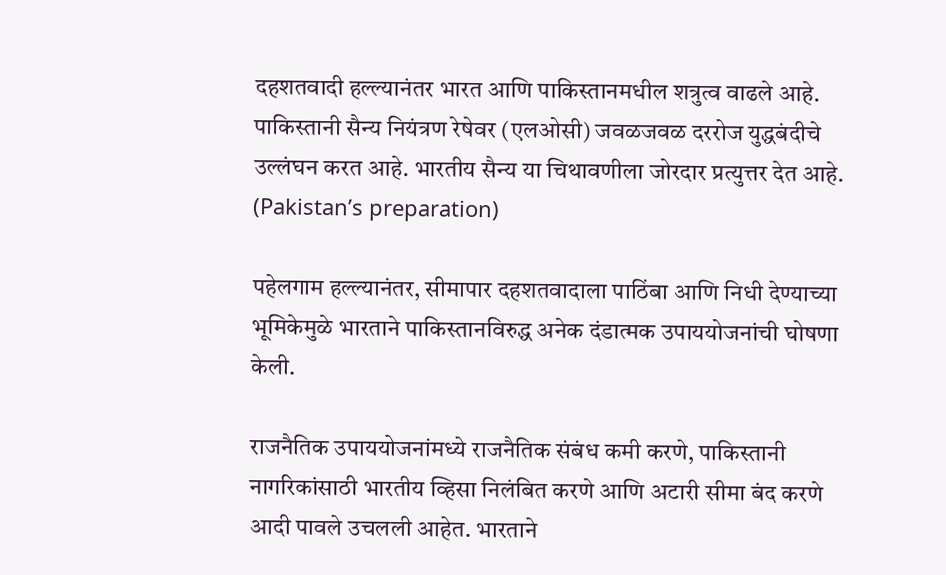दहशतवादी हल्ल्यानंतर भारत आणि पाकिस्तानमधील शत्रुत्व वाढले आहे. पाकिस्तानी सैन्य नियंत्रण रेषेवर (एलओसी) जवळजवळ दररोज युद्धबंदीचे उल्लंघन करत आहे. भारतीय सैन्य या चिथावणीला जोरदार प्रत्युत्तर देत आहे. (Pakistan’s preparation)

पहेलगाम हल्ल्यानंतर, सीमापार दहशतवादाला पाठिंबा आणि निधी देण्याच्या भूमिकेमुळे भारताने पाकिस्तानविरुद्ध अनेक दंडात्मक उपाययोजनांची घोषणा केली.

राजनैतिक उपाययोजनांमध्ये राजनैतिक संबंध कमी करणे, पाकिस्तानी नागरिकांसाठी भारतीय व्हिसा निलंबित करणे आणि अटारी सीमा बंद करणे आदी पावले उचलली आहेत. भारताने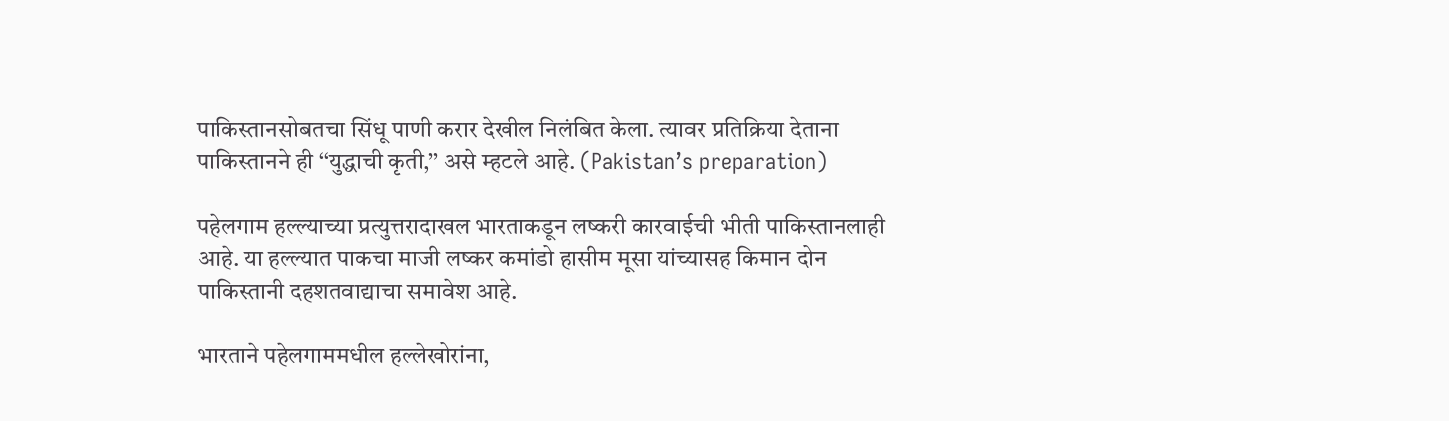पाकिस्तानसोबतचा सिंधू पाणी करार देखील निलंबित केला. त्यावर प्रतिक्रिया देताना पाकिस्तानने ही ‘‘युद्धाची कृती,’’ असे म्हटले आहे. (Pakistan’s preparation)

पहेलगाम हल्ल्याच्या प्रत्युत्तरादाखल भारताकडून लष्करी कारवाईची भीती पाकिस्तानलाही आहे. या हल्ल्यात पाकचा माजी लष्कर कमांडो हासीम मूसा यांच्यासह किमान दोन पाकिस्तानी दहशतवाद्याचा समावेश आहे.

भारताने पहेलगाममधील हल्लेखोरांना,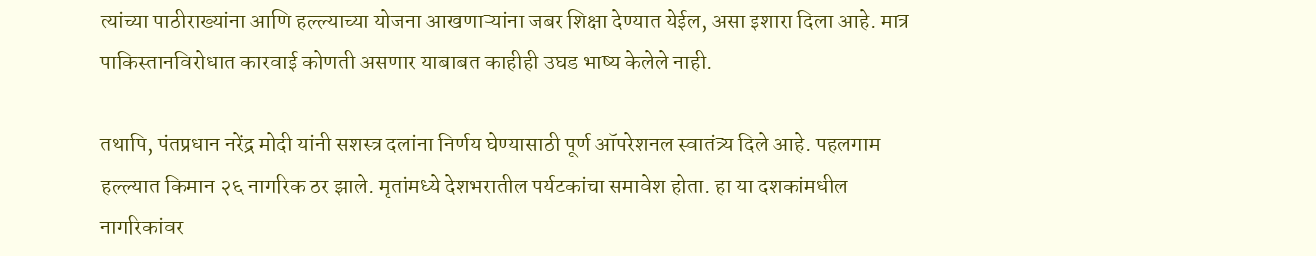त्यांच्या पाठीराख्यांना आणि हल्ल्याच्या योजना आखणाऱ्यांना जबर शिक्षा देण्यात येईल, असा इशारा दिला आहे. मात्र पाकिस्तानविरोधात कारवाई कोणती असणार याबाबत काहीही उघड भाष्य केलेले नाही.

तथापि, पंतप्रधान नरेंद्र मोदी यांनी सशस्त्र दलांना निर्णय घेण्यासाठी पूर्ण ऑपरेशनल स्वातंत्र्य दिले आहे. पहलगाम हल्ल्यात किमान २६ नागरिक ठर झाले. मृतांमध्ये देशभरातील पर्यटकांचा समावेश होता. हा या दशकांमधील नागरिकांवर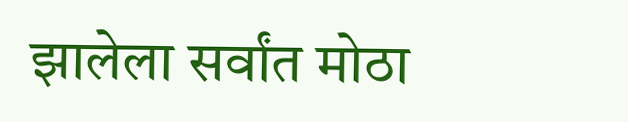झालेला सर्वांत मोठा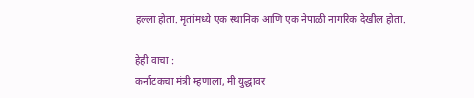हल्ला होता. मृतांमध्ये एक स्थानिक आणि एक नेपाळी नागरिक देखील होता.

हेही वाचा :
कर्नाटकचा मंत्री म्हणाला, मी युद्धावर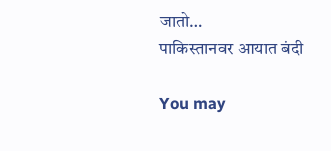जातो…
पाकिस्तानवर आयात बंदी

You may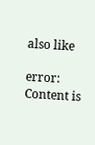also like

error: Content is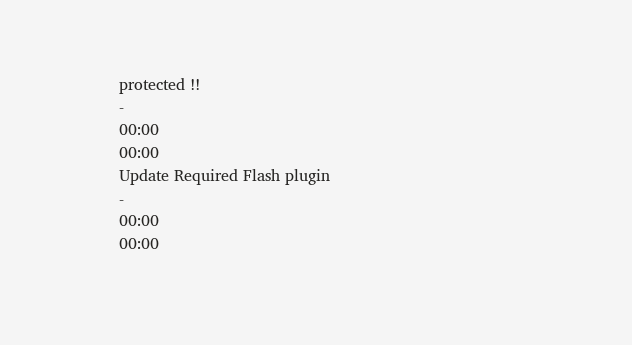protected !!
-
00:00
00:00
Update Required Flash plugin
-
00:00
00:00